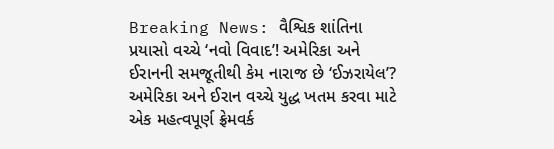Breaking News: વૈશ્વિક શાંતિના પ્રયાસો વચ્ચે ‘નવો વિવાદ’! અમેરિકા અને ઈરાનની સમજૂતીથી કેમ નારાજ છે ‘ઈઝરાયેલ’?
અમેરિકા અને ઈરાન વચ્ચે યુદ્ધ ખતમ કરવા માટે એક મહત્વપૂર્ણ ફ્રેમવર્ક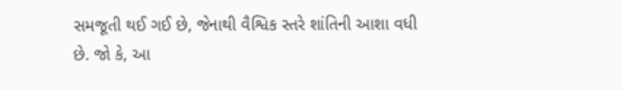સમજૂતી થઈ ગઈ છે, જેનાથી વૈશ્વિક સ્તરે શાંતિની આશા વધી છે. જો કે, આ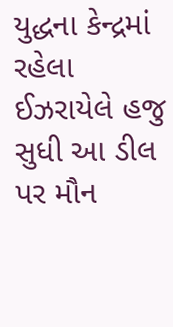યુદ્ધના કેન્દ્રમાં રહેલા ઈઝરાયેલે હજુ સુધી આ ડીલ પર મૌન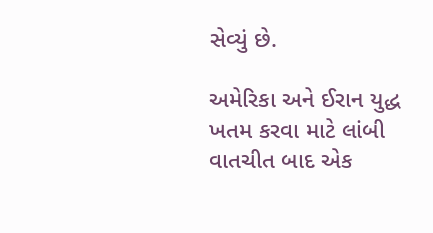સેવ્યું છે.

અમેરિકા અને ઈરાન યુદ્ધ ખતમ કરવા માટે લાંબી વાતચીત બાદ એક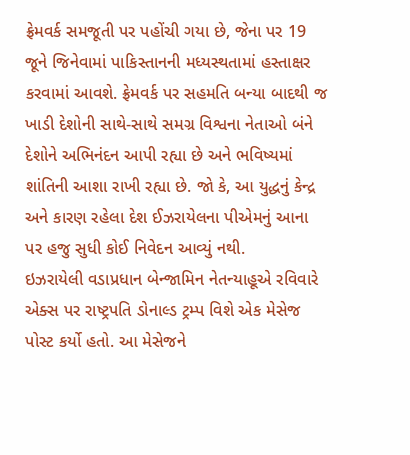ફ્રેમવર્ક સમજૂતી પર પહોંચી ગયા છે, જેના પર 19 જૂને જિનેવામાં પાકિસ્તાનની મધ્યસ્થતામાં હસ્તાક્ષર કરવામાં આવશે. ફ્રેમવર્ક પર સહમતિ બન્યા બાદથી જ ખાડી દેશોની સાથે-સાથે સમગ્ર વિશ્વના નેતાઓ બંને દેશોને અભિનંદન આપી રહ્યા છે અને ભવિષ્યમાં શાંતિની આશા રાખી રહ્યા છે. જો કે, આ યુદ્ધનું કેન્દ્ર અને કારણ રહેલા દેશ ઈઝરાયેલના પીએમનું આના પર હજુ સુધી કોઈ નિવેદન આવ્યું નથી.
ઇઝરાયેલી વડાપ્રધાન બેન્જામિન નેતન્યાહૂએ રવિવારે એક્સ પર રાષ્ટ્રપતિ ડોનાલ્ડ ટ્રમ્પ વિશે એક મેસેજ પોસ્ટ કર્યો હતો. આ મેસેજને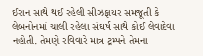ઈરાન સાથે થઈ રહેલી સીઝફાયર સમજૂતી કે લેબનોનમાં ચાલી રહેલા સંઘર્ષ સાથે કોઈ લેવાદેવા નહોતી. તેમણે રવિવારે માત્ર ટ્રમ્પને તેમના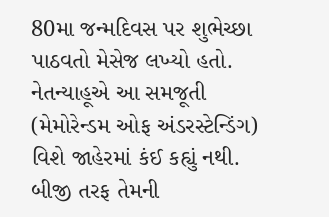80મા જન્મદિવસ પર શુભેચ્છા પાઠવતો મેસેજ લખ્યો હતો.
નેતન્યાહૂએ આ સમજૂતી (મેમોરેન્ડમ ઓફ અંડરસ્ટેન્ડિંગ) વિશે જાહેરમાં કંઈ કહ્યું નથી. બીજી તરફ તેમની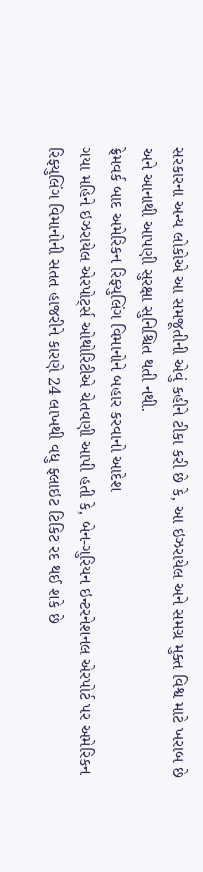સરકારના અન્ય લોકોએ આ સમજૂતીની એવું કહીને ટીકા કરી છે કે, આ ઇઝરાયેલ અને સમગ્ર મુક્ત વિશ્વ માટે ખરાબ છે અને આનાથી આપણી સુરક્ષા સુનિશ્ચિત થતી નથી.
ફ્રેમવર્ક બાદ અમેરિકન રિફ્યુલિંગ વિમાનોને બહાર કરવાનો આદેશ
ગયા મહિને ઇઝરાયેલ એરપોર્ટ્સ ઓથોરિટીએ ચેતવણી આપી હતી કે, બેન-ગુરિયન ઇન્ટરનેશનલ એરપોર્ટ પર અમેરિકન રિફ્યુલિંગ વિમાનોની સતત હાજરીને કારણે 24 લાખથી વધુ ફ્લાઇટ ટિકિટ રદ થઈ શકે છે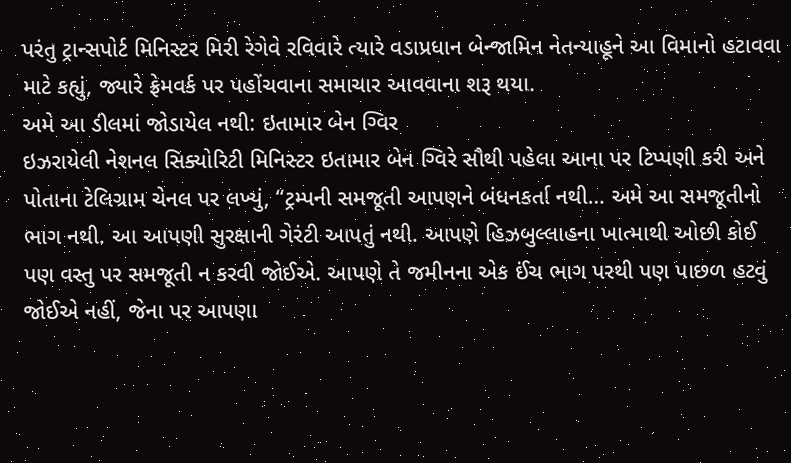પરંતુ ટ્રાન્સપોર્ટ મિનિસ્ટર મિરી રેગેવે રવિવારે ત્યારે વડાપ્રધાન બેન્જામિન નેતન્યાહૂને આ વિમાનો હટાવવા માટે કહ્યું, જ્યારે ફ્રેમવર્ક પર પહોંચવાના સમાચાર આવવાના શરૂ થયા.
અમે આ ડીલમાં જોડાયેલ નથી: ઇતામાર બેન ગ્વિર
ઇઝરાયેલી નેશનલ સિક્યોરિટી મિનિસ્ટર ઇતામાર બેન ગ્વિરે સૌથી પહેલા આના પર ટિપ્પણી કરી અને પોતાના ટેલિગ્રામ ચેનલ પર લખ્યું, “ટ્રમ્પની સમજૂતી આપણને બંધનકર્તા નથી… અમે આ સમજૂતીનો ભાગ નથી. આ આપણી સુરક્ષાની ગેરંટી આપતું નથી. આપણે હિઝબુલ્લાહના ખાત્માથી ઓછી કોઈ પણ વસ્તુ પર સમજૂતી ન કરવી જોઈએ. આપણે તે જમીનના એક ઈંચ ભાગ પરથી પણ પાછળ હટવું જોઈએ નહીં, જેના પર આપણા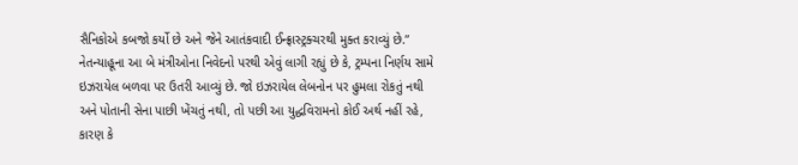સૈનિકોએ કબજો કર્યો છે અને જેને આતંકવાદી ઈન્ફ્રાસ્ટ્રક્ચરથી મુક્ત કરાવ્યું છે.”
નેતન્યાહૂના આ બે મંત્રીઓના નિવેદનો પરથી એવું લાગી રહ્યું છે કે, ટ્રમ્પના નિર્ણય સામે ઇઝરાયેલ બળવા પર ઉતરી આવ્યું છે. જો ઇઝરાયેલ લેબનોન પર હુમલા રોકતું નથી અને પોતાની સેના પાછી ખેંચતું નથી, તો પછી આ યુદ્ધવિરામનો કોઈ અર્થ નહીં રહે, કારણ કે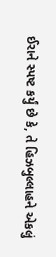ઈરાને સ્પષ્ટ કર્યું છે કે, તે હિઝબુલ્લાહને એકલું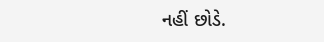નહીં છોડે.